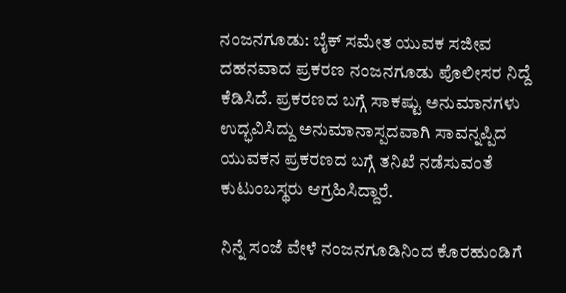ನಂಜನಗೂಡು: ಬೈಕ್ ಸಮೇತ ಯುವಕ ಸಜೀವ ದಹನವಾದ ಪ್ರಕರಣ ನಂಜನಗೂಡು ಪೊಲೀಸರ ನಿದ್ದೆ ಕೆಡಿಸಿದೆ. ಪ್ರಕರಣದ ಬಗ್ಗೆ ಸಾಕಷ್ಟು ಅನುಮಾನಗಳು ಉದ್ಭವಿಸಿದ್ದು ಅನುಮಾನಾಸ್ಪದವಾಗಿ ಸಾವನ್ನಪ್ಪಿದ ಯುವಕನ ಪ್ರಕರಣದ ಬಗ್ಗೆ ತನಿಖೆ ನಡೆಸುವಂತೆ ಕುಟುಂಬಸ್ಥರು ಆಗ್ರಹಿಸಿದ್ದಾರೆ.

ನಿನ್ನೆ ಸಂಜೆ ವೇಳೆ ನಂಜನಗೂಡಿನಿಂದ ಕೊರಹುಂಡಿಗೆ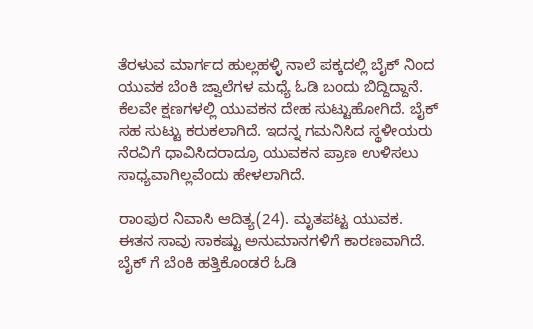ತೆರಳುವ ಮಾರ್ಗದ ಹುಲ್ಲಹಳ್ಳಿ ನಾಲೆ ಪಕ್ಕದಲ್ಲಿ ಬೈಕ್ ನಿಂದ ಯುವಕ ಬೆಂಕಿ ಜ್ವಾಲೆಗಳ ಮಧ್ಯೆ ಓಡಿ ಬಂದು ಬಿದ್ದಿದ್ದಾನೆ. ಕೆಲವೇ ಕ್ಷಣಗಳಲ್ಲಿ ಯುವಕನ ದೇಹ ಸುಟ್ಟುಹೋಗಿದೆ. ಬೈಕ್ ಸಹ ಸುಟ್ಟು ಕರುಕಲಾಗಿದೆ. ಇದನ್ನ ಗಮನಿಸಿದ ಸ್ಥಳೀಯರು ನೆರವಿಗೆ ಧಾವಿಸಿದರಾದ್ರೂ ಯುವಕನ ಪ್ರಾಣ ಉಳಿಸಲು ಸಾಧ್ಯವಾಗಿಲ್ಲವೆಂದು ಹೇಳಲಾಗಿದೆ.

ರಾಂಪುರ ನಿವಾಸಿ ಆದಿತ್ಯ(24). ಮೃತಪಟ್ಟ ಯುವಕ. ಈತನ ಸಾವು ಸಾಕಷ್ಟು ಅನುಮಾನಗಳಿಗೆ ಕಾರಣವಾಗಿದೆ. ಬೈಕ್ ಗೆ ಬೆಂಕಿ ಹತ್ತಿಕೊಂಡರೆ ಓಡಿ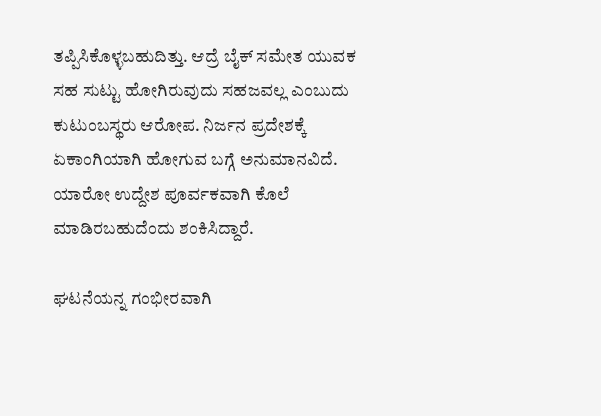ತಪ್ಪಿಸಿಕೊಳ್ಳಬಹುದಿತ್ತು. ಆದ್ರೆ ಬೈಕ್ ಸಮೇತ ಯುವಕ ಸಹ ಸುಟ್ಟು ಹೋಗಿರುವುದು ಸಹಜವಲ್ಲ ಎಂಬುದು ಕುಟುಂಬಸ್ಥರು ಆರೋಪ. ನಿರ್ಜನ ಪ್ರದೇಶಕ್ಕೆ ಏಕಾಂಗಿಯಾಗಿ ಹೋಗುವ ಬಗ್ಗೆ ಅನುಮಾನವಿದೆ. ಯಾರೋ ಉದ್ದೇಶ ಪೂರ್ವಕವಾಗಿ ಕೊಲೆ ಮಾಡಿರಬಹುದೆಂದು ಶಂಕಿಸಿದ್ದಾರೆ.

ಘಟನೆಯನ್ನ ಗಂಭೀರವಾಗಿ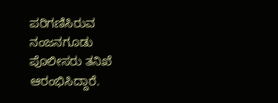ಪರಿಗಣಿಸಿರುವ ನಂಜನಗೂಡು ಪೊಲೀಸರು ತನಿಖೆ ಆರಂಭಿಸಿದ್ದಾರೆ.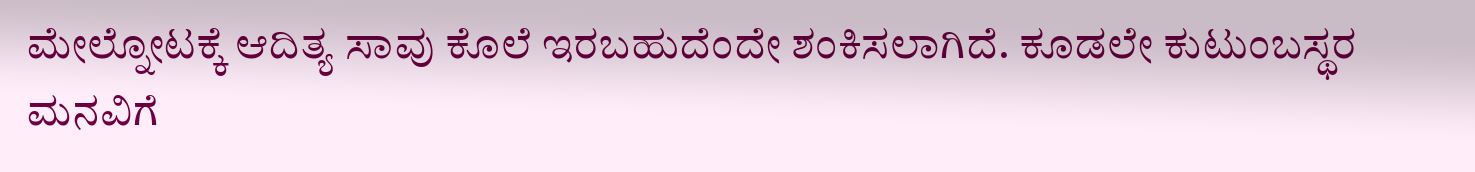ಮೇಲ್ನೋಟಕ್ಕೆ ಆದಿತ್ಯ ಸಾವು ಕೊಲೆ ಇರಬಹುದೆಂದೇ ಶಂಕಿಸಲಾಗಿದೆ. ಕೂಡಲೇ ಕುಟುಂಬಸ್ಥರ ಮನವಿಗೆ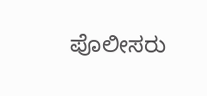ಪೊಲೀಸರು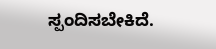ಸ್ಪಂದಿಸಬೇಕಿದೆ.